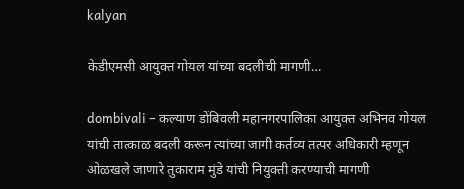kalyan

केडीएमसी आयुक्त गोयल यांच्या बदलीची मागणी…

dombivali – कल्याण डोंबिवली महानगरपालिका आयुक्त अभिनव गोयल यांची तात्काळ बदली करून त्यांच्या जागी कर्तव्य तत्पर अधिकारी म्हणून ओळखले जाणारे तुकाराम मुंडे यांची नियुक्ती करण्याची मागणी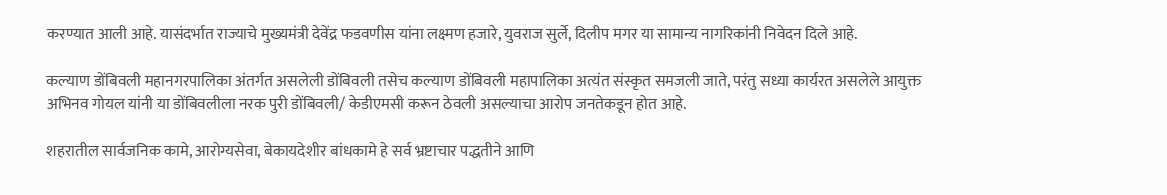करण्यात आली आहे. यासंदर्भात राज्याचे मुख्यमंत्री देवेंद्र फडवणीस यांना लक्ष्मण हजारे, युवराज सुर्ले, दिलीप मगर या सामान्य नागरिकांनी निवेदन दिले आहे.

कल्याण डोंबिवली महानगरपालिका अंतर्गत असलेली डोंबिवली तसेच कल्याण डोंबिवली महापालिका अत्यंत संस्कृत समजली जाते, परंतु सध्या कार्यरत असलेले आयुक्त अभिनव गोयल यांनी या डोंबिवलीला नरक पुरी डोंबिवली/ केडीएमसी करून ठेवली असल्याचा आरोप जनतेकडून होत आहे.

शहरातील सार्वजनिक कामे, आरोग्यसेवा, बेकायदेशीर बांधकामे हे सर्व भ्रष्टाचार पद्धतीने आणि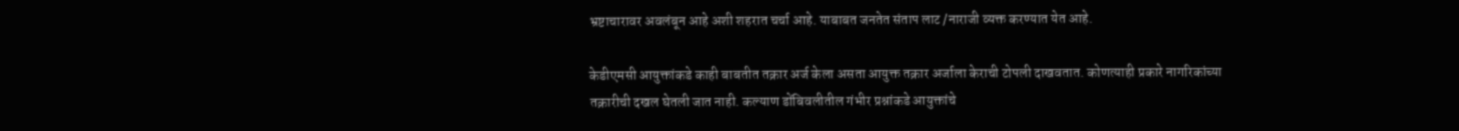भ्रष्टाचारावर अवलंबून आहे अशी शहरात चर्चा आहे. याबाबत जनतेत संताप लाट /नाराजी व्यक्त करण्यात येत आहे.

केडीएमसी आयुक्तांकडे काही बाबतीत तक्रार अर्ज केला असता आयुक्त तक्रार अर्जाला केराची टोपली दाखवतात. कोणत्याही प्रकारे नागरिकांच्या तक्रारीची दखल घेतली जात नाही. कल्याण डोंबिवलीतील गंभीर प्रश्नांकडे आयुक्तांचे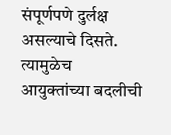संपूर्णपणे दुर्लक्ष असल्याचे दिसते. त्यामुळेच आयुक्तांच्या बदलीची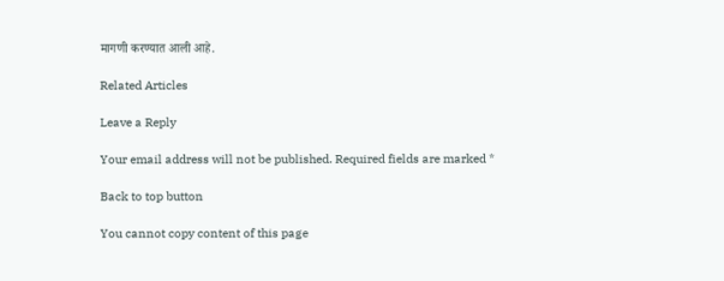मागणी करण्यात आली आहे.

Related Articles

Leave a Reply

Your email address will not be published. Required fields are marked *

Back to top button

You cannot copy content of this page